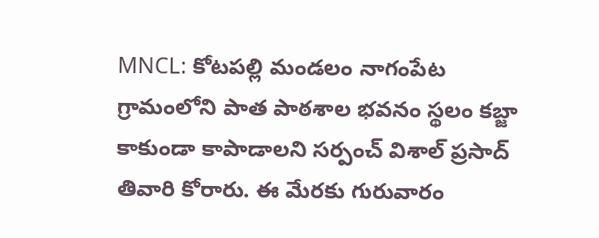MNCL: కోటపల్లి మండలం నాగంపేట గ్రామంలోని పాత పాఠశాల భవనం స్థలం కబ్జా కాకుండా కాపాడాలని సర్పంచ్ విశాల్ ప్రసాద్ తివారి కోరారు. ఈ మేరకు గురువారం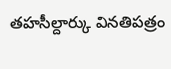తహసీల్దార్కు వినతిపత్రం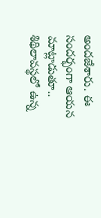అందజేశారు. ఈ సందర్భంగా ఆయన మాట్లాడుతూ.. శిథిలావస్థలో ఉన్న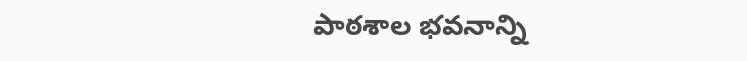పాఠశాల భవనాన్ని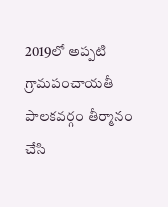2019లో అప్పటి గ్రామపంచాయతీ పాలకవర్గం తీర్మానం చేసి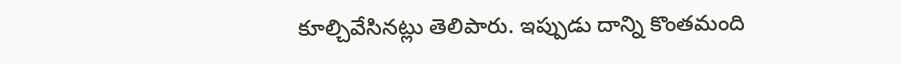కూల్చివేసినట్లు తెలిపారు. ఇప్పుడు దాన్ని కొంతమంది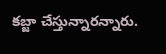కబ్జా చేస్తున్నారన్నారు.